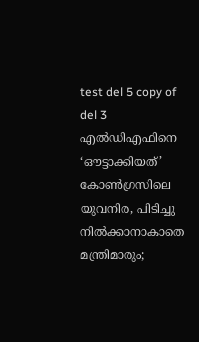test del 5 copy of del 3
എൽഡിഎഫിനെ ‘ഔട്ടാക്കിയത്’ കോൺഗ്രസിലെ യുവനിര, പിടിച്ചു നിൽക്കാനാകാതെ മന്ത്രിമാരും;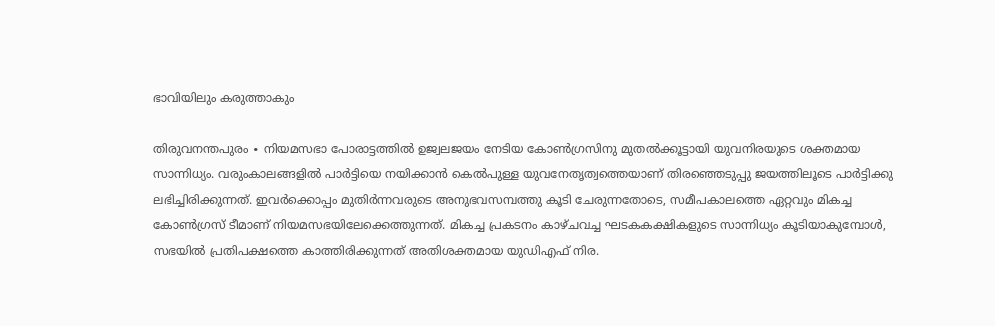ഭാവിയിലും കരുത്താകും

തിരുവനന്തപുരം ∙ നിയമസഭാ പോരാട്ടത്തിൽ ഉജ്വലജയം നേടിയ കോൺഗ്രസിനു മുതൽക്കൂട്ടായി യുവനിരയുടെ ശക്തമായ സാന്നിധ്യം. വരുംകാലങ്ങളിൽ പാർട്ടിയെ നയിക്കാൻ കെൽപുള്ള യുവനേതൃത്വത്തെയാണ് തിരഞ്ഞെടുപ്പു ജയത്തിലൂടെ പാർട്ടിക്കു ലഭിച്ചിരിക്കുന്നത്. ഇവർക്കൊപ്പം മുതിർന്നവരുടെ അനുഭവസമ്പത്തു കൂടി ചേരുന്നതോടെ, സമീപകാലത്തെ ഏറ്റവും മികച്ച കോൺഗ്രസ് ടീമാണ് നിയമസഭയിലേക്കെത്തുന്നത്. മികച്ച പ്രകടനം കാഴ്ചവച്ച ഘടകകക്ഷികളുടെ സാന്നിധ്യം കൂടിയാകുമ്പോൾ, സഭയിൽ പ്രതിപക്ഷത്തെ കാത്തിരിക്കുന്നത് അതിശക്തമായ യുഡിഎഫ് നിര.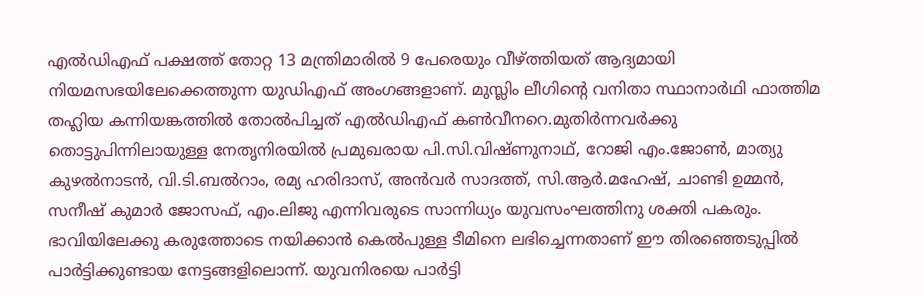എൽഡിഎഫ് പക്ഷത്ത് തോറ്റ 13 മന്ത്രിമാരിൽ 9 പേരെയും വീഴ്ത്തിയത് ആദ്യമായി നിയമസഭയിലേക്കെത്തുന്ന യുഡിഎഫ് അംഗങ്ങളാണ്. മുസ്ലിം ലീഗിന്റെ വനിതാ സ്ഥാനാർഥി ഫാത്തിമ തഹ്ലിയ കന്നിയങ്കത്തിൽ തോൽപിച്ചത് എൽഡിഎഫ് കൺവീനറെ.മുതിർന്നവർക്കു തൊട്ടുപിന്നിലായുള്ള നേതൃനിരയിൽ പ്രമുഖരായ പി.സി.വിഷ്ണുനാഥ്, റോജി എം.ജോൺ, മാത്യു കുഴൽനാടൻ, വി.ടി.ബൽറാം, രമ്യ ഹരിദാസ്, അൻവർ സാദത്ത്, സി.ആർ.മഹേഷ്, ചാണ്ടി ഉമ്മൻ, സനീഷ് കുമാർ ജോസഫ്, എം.ലിജു എന്നിവരുടെ സാന്നിധ്യം യുവസംഘത്തിനു ശക്തി പകരും. ഭാവിയിലേക്കു കരുത്തോടെ നയിക്കാൻ കെൽപുള്ള ടീമിനെ ലഭിച്ചെന്നതാണ് ഈ തിരഞ്ഞെടുപ്പിൽ പാർട്ടിക്കുണ്ടായ നേട്ടങ്ങളിലൊന്ന്. യുവനിരയെ പാർട്ടി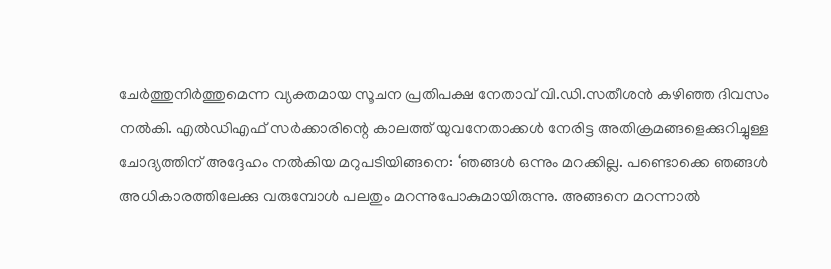ചേർത്തുനിർത്തുമെന്ന വ്യക്തമായ സൂചന പ്രതിപക്ഷ നേതാവ് വി.ഡി.സതീശൻ കഴിഞ്ഞ ദിവസം നൽകി. എൽഡിഎഫ് സർക്കാരിന്റെ കാലത്ത് യുവനേതാക്കൾ നേരിട്ട അതിക്രമങ്ങളെക്കുറിച്ചുള്ള ചോദ്യത്തിന് അദ്ദേഹം നൽകിയ മറുപടിയിങ്ങനെ: ‘ഞങ്ങൾ ഒന്നും മറക്കില്ല. പണ്ടൊക്കെ ഞങ്ങൾ അധികാരത്തിലേക്കു വരുമ്പോൾ പലതും മറന്നുപോകുമായിരുന്നു. അങ്ങനെ മറന്നാൽ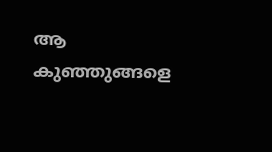ആ കുഞ്ഞുങ്ങളെ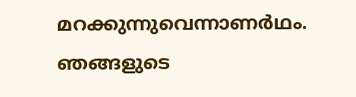മറക്കുന്നുവെന്നാണർഥം. ഞങ്ങളുടെ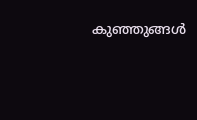കുഞ്ഞുങ്ങൾ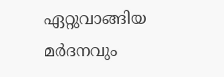ഏറ്റുവാങ്ങിയ മർദനവും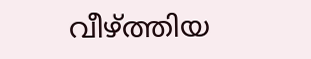വീഴ്ത്തിയ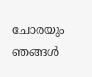ചോരയും ഞങ്ങൾ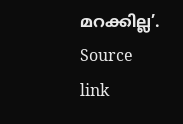മറക്കില്ല’.
Source link